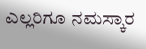ಎಲ್ಲರಿಗೂ ನಮಸ್ಕಾರ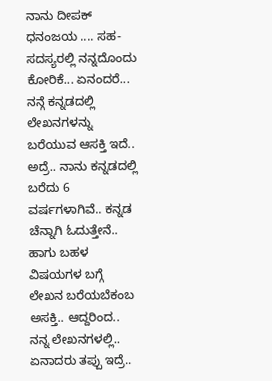ನಾನು ದೀಪಕ್ ಧನಂಜಯ .... ಸಹ-ಸದಸ್ಯರಲ್ಲಿ ನನ್ನದೊಂದು ಕೋರಿಕೆ... ಏನಂದರೆ... ನನ್ಗೆ ಕನ್ನಡದಲ್ಲಿ ಲೇಖನಗಳನ್ನು ಬರೆಯುವ ಆಸಕ್ತಿ ಇದೆ.. ಅದ್ರೆ.. ನಾನು ಕನ್ನಡದಲ್ಲಿ ಬರೆದು 6 ವರ್ಷಗಳಾಗಿವೆ.. ಕನ್ನಡ ಚೆನ್ನಾಗಿ ಓದುತ್ತೇನೆ.. ಹಾಗು ಬಹಳ ವಿಷಯಗಳ ಬಗ್ಗೆ ಲೇಖನ ಬರೆಯಬೆಕಂಬ ಅಸಕ್ತಿ.. ಆದ್ದರಿಂದ.. ನನ್ನ ಲೇಖನಗಳಲ್ಲಿ.. ಏನಾದರು ತಪ್ಪು ಇದ್ರೆ..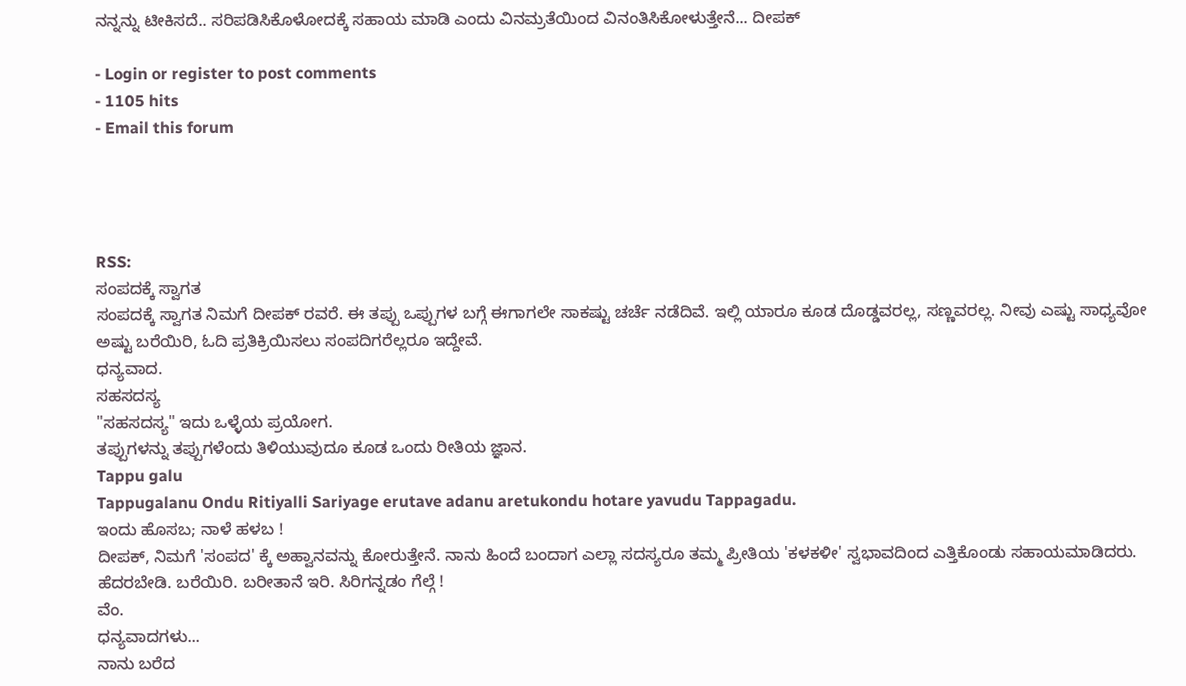ನನ್ನನ್ನು ಟೀಕಿಸದೆ.. ಸರಿಪಡಿಸಿಕೊಳೋದಕ್ಕೆ ಸಹಾಯ ಮಾಡಿ ಎಂದು ವಿನಮ್ರತೆಯಿಂದ ವಿನಂತಿಸಿಕೋಳುತ್ತೇನೆ... ದೀಪಕ್

- Login or register to post comments
- 1105 hits
- Email this forum




RSS:
ಸಂಪದಕ್ಕೆ ಸ್ವಾಗತ
ಸಂಪದಕ್ಕೆ ಸ್ವಾಗತ ನಿಮಗೆ ದೀಪಕ್ ರವರೆ. ಈ ತಪ್ಪು ಒಪ್ಪುಗಳ ಬಗ್ಗೆ ಈಗಾಗಲೇ ಸಾಕಷ್ಟು ಚರ್ಚೆ ನಡೆದಿವೆ. ಇಲ್ಲಿ ಯಾರೂ ಕೂಡ ದೊಡ್ಡವರಲ್ಲ, ಸಣ್ಣವರಲ್ಲ. ನೀವು ಎಷ್ಟು ಸಾಧ್ಯವೋ ಅಷ್ಟು ಬರೆಯಿರಿ, ಓದಿ ಪ್ರತಿಕ್ರಿಯಿಸಲು ಸಂಪದಿಗರೆಲ್ಲರೂ ಇದ್ದೇವೆ.
ಧನ್ಯವಾದ.
ಸಹಸದಸ್ಯ
"ಸಹಸದಸ್ಯ" ಇದು ಒಳ್ಳೆಯ ಪ್ರಯೋಗ.
ತಪ್ಪುಗಳನ್ನು ತಪ್ಪುಗಳೆಂದು ತಿಳಿಯುವುದೂ ಕೂಡ ಒಂದು ರೀತಿಯ ಜ್ಞಾನ.
Tappu galu
Tappugalanu Ondu Ritiyalli Sariyage erutave adanu aretukondu hotare yavudu Tappagadu.
ಇಂದು ಹೊಸಬ; ನಾಳೆ ಹಳಬ !
ದೀಪಕ್, ನಿಮಗೆ 'ಸಂಪದ' ಕ್ಕೆ ಅಹ್ವಾನವನ್ನು ಕೋರುತ್ತೇನೆ. ನಾನು ಹಿಂದೆ ಬಂದಾಗ ಎಲ್ಲಾ ಸದಸ್ಯರೂ ತಮ್ಮ ಪ್ರೀತಿಯ 'ಕಳಕಳೀ' ಸ್ವಭಾವದಿಂದ ಎತ್ತಿಕೊಂಡು ಸಹಾಯಮಾಡಿದರು. ಹೆದರಬೇಡಿ. ಬರೆಯಿರಿ. ಬರೀತಾನೆ ಇರಿ. ಸಿರಿಗನ್ನಡಂ ಗೆಲ್ಗೆ !
ವೆಂ.
ಧನ್ಯವಾದಗಳು...
ನಾನು ಬರೆದ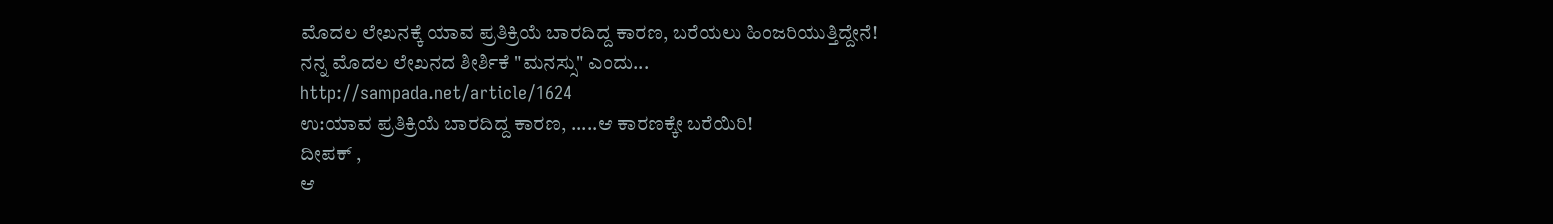ಮೊದಲ ಲೇಖನಕ್ಕೆ ಯಾವ ಪ್ರತಿಕ್ರಿಯೆ ಬಾರದಿದ್ದ ಕಾರಣ, ಬರೆಯಲು ಹಿಂಜರಿಯುತ್ತಿದ್ದೇನೆ!
ನನ್ನ ಮೊದಲ ಲೇಖನದ ಶೀರ್ಶಿಕೆ "ಮನಸ್ಸು" ಎಂದು...
http://sampada.net/article/1624
ಉ:ಯಾವ ಪ್ರತಿಕ್ರಿಯೆ ಬಾರದಿದ್ದ ಕಾರಣ, .....ಆ ಕಾರಣಕ್ಕೇ ಬರೆಯಿರಿ!
ದೀಪಕ್ ,
ಆ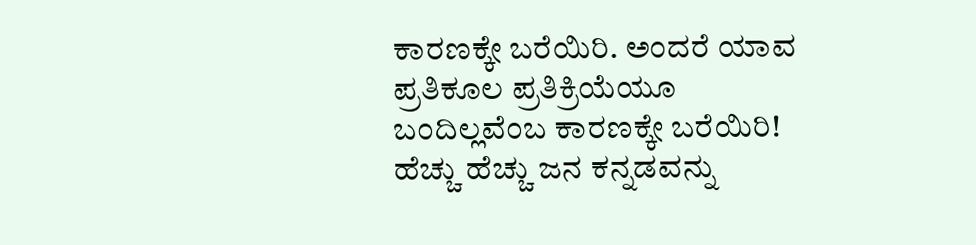ಕಾರಣಕ್ಕೇ ಬರೆಯಿರಿ. ಅಂದರೆ ಯಾವ ಪ್ರತಿಕೂಲ ಪ್ರತಿಕ್ರಿಯೆಯೂ ಬಂದಿಲ್ಲವೆಂಬ ಕಾರಣಕ್ಕೇ ಬರೆಯಿರಿ!
ಹೆಚ್ಚು ಹೆಚ್ಚು ಜನ ಕನ್ನಡವನ್ನು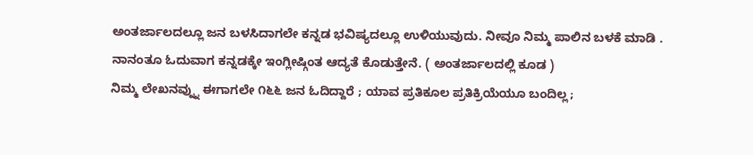ಅಂತರ್ಜಾಲದಲ್ಲೂ ಜನ ಬಳಸಿದಾಗಲೇ ಕನ್ನಡ ಭವಿಷ್ಯದಲ್ಲೂ ಉಳಿಯುವುದು. ನೀವೂ ನಿಮ್ಮ ಪಾಲಿನ ಬಳಕೆ ಮಾಡಿ .
ನಾನಂತೂ ಓದುವಾಗ ಕನ್ನಡಕ್ಕೇ ಇಂಗ್ಲೀಷ್ಗಿಂತ ಆದ್ಯತೆ ಕೊಡುತ್ತೇನೆ. ( ಅಂತರ್ಜಾಲದಲ್ಲಿ ಕೂಡ )
ನಿಮ್ಮ ಲೇಖನವ್ನ್ನು ಈಗಾಗಲೇ ೧೬೬ ಜನ ಓದಿದ್ದಾರೆ ; ಯಾವ ಪ್ರತಿಕೂಲ ಪ್ರತಿಕ್ರಿಯೆಯೂ ಬಂದಿಲ್ಲ;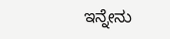ಇನ್ನೇನು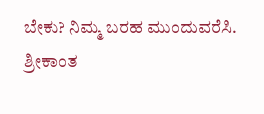ಬೇಕು? ನಿಮ್ಮ ಬರಹ ಮುಂದುವರೆಸಿ.
ಶ್ರೀಕಾಂತ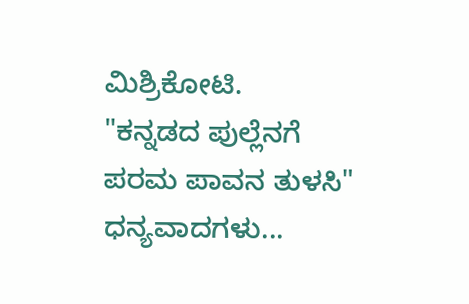ಮಿಶ್ರಿಕೋಟಿ.
"ಕನ್ನಡದ ಪುಲ್ಲೆನಗೆ ಪರಮ ಪಾವನ ತುಳಸಿ"
ಧನ್ಯವಾದಗಳು...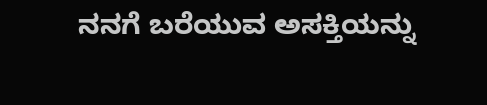ನನಗೆ ಬರೆಯುವ ಅಸಕ್ತಿಯನ್ನು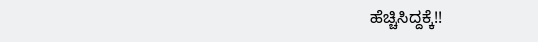ಹೆಚ್ಚಿಸಿದ್ದಕ್ಕೆ!!